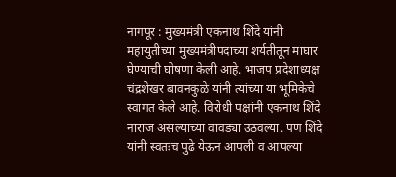नागपूर : मुख्यमंत्री एकनाथ शिंदे यांनी महायुतीच्या मुख्यमंत्रीपदाच्या शर्यतीतून माघार घेण्याची घोषणा केली आहे. भाजप प्रदेशाध्यक्ष चंद्रशेखर बावनकुळे यांनी त्यांच्या या भूमिकेचे स्वागत केले आहे. विरोधी पक्षांनी एकनाथ शिंदे नाराज असल्याच्या वावड्या उठवल्या. पण शिंदे यांनी स्वतःच पुढे येऊन आपली व आपल्या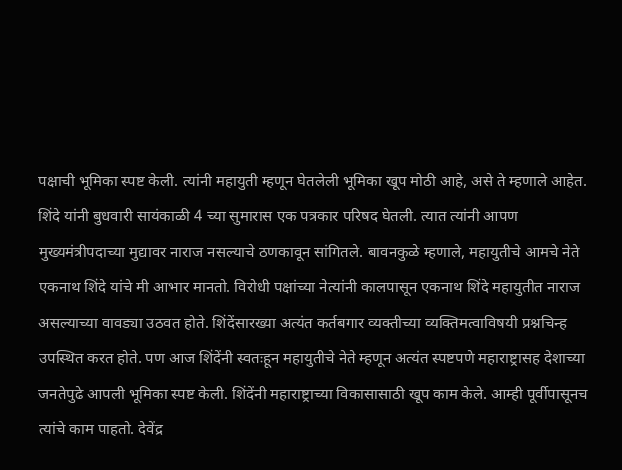पक्षाची भूमिका स्पष्ट केली. त्यांनी महायुती म्हणून घेतलेली भूमिका खूप मोठी आहे, असे ते म्हणाले आहेत. शिंदे यांनी बुधवारी सायंकाळी 4 च्या सुमारास एक पत्रकार परिषद घेतली. त्यात त्यांनी आपण मुख्यमंत्रीपदाच्या मुद्यावर नाराज नसल्याचे ठणकावून सांगितले. बावनकुळे म्हणाले, महायुतीचे आमचे नेते एकनाथ शिंदे यांचे मी आभार मानतो. विरोधी पक्षांच्या नेत्यांनी कालपासून एकनाथ शिंदे महायुतीत नाराज असल्याच्या वावड्या उठवत होते. शिंदेंसारख्या अत्यंत कर्तबगार व्यक्तीच्या व्यक्तिमत्वाविषयी प्रश्नचिन्ह उपस्थित करत होते. पण आज शिंदेंनी स्वतःहून महायुतीचे नेते म्हणून अत्यंत स्पष्टपणे महाराष्ट्रासह देशाच्या जनतेपुढे आपली भूमिका स्पष्ट केली. शिंदेंनी महाराष्ट्राच्या विकासासाठी खूप काम केले. आम्ही पूर्वीपासूनच त्यांचे काम पाहतो. देवेंद्र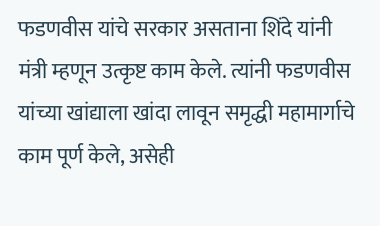फडणवीस यांचे सरकार असताना शिंदे यांनी मंत्री म्हणून उत्कृष्ट काम केले. त्यांनी फडणवीस यांच्या खांद्याला खांदा लावून समृद्धी महामार्गाचे काम पूर्ण केले, असेही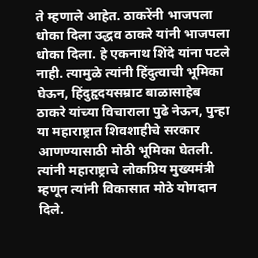ते म्हणाले आहेत. ठाकरेंनी भाजपला धोका दिला उद्धव ठाकरे यांनी भाजपला धोका दिला. हे एकनाथ शिंदे यांना पटले नाही. त्यामुळे त्यांनी हिंदुत्वाची भूमिका घेऊन, हिंदुहृदयसम्राट बाळासाहेब ठाकरे यांच्या विचाराला पुढे नेऊन, पुन्हा या महाराष्ट्रात शिवशाहीचे सरकार आणण्यासाठी मोठी भूमिका घेतली. त्यांनी महाराष्ट्राचे लोकप्रिय मुख्यमंत्री म्हणून त्यांनी विकासात मोठे योगदान दिले.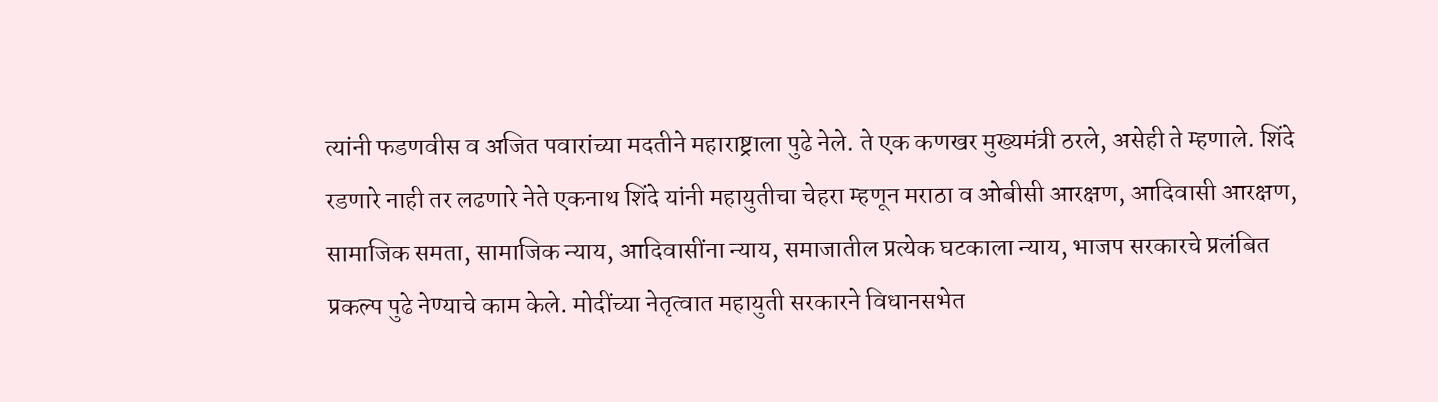त्यांनी फडणवीस व अजित पवारांच्या मदतीने महाराष्ट्राला पुढे नेले. ते एक कणखर मुख्यमंत्री ठरले, असेही ते म्हणाले. शिंदे रडणारे नाही तर लढणारे नेते एकनाथ शिंदे यांनी महायुतीचा चेहरा म्हणून मराठा व ओबीसी आरक्षण, आदिवासी आरक्षण, सामाजिक समता, सामाजिक न्याय, आदिवासींना न्याय, समाजातील प्रत्येक घटकाला न्याय, भाजप सरकारचे प्रलंबित प्रकल्प पुढे नेण्याचे काम केले. मोदींच्या नेतृत्वात महायुती सरकारने विधानसभेत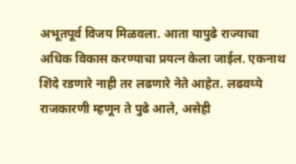अभूतपूर्व विजय मिळवला. आता यापुढे राज्याचा अधिक विकास करण्याचा प्रयत्न केला जाईल. एकनाथ शिंदे रडणारे नाही तर लढणारे नेते आहेत. लढवय्ये राजकारणी म्हणून ते पुढे आले, असेही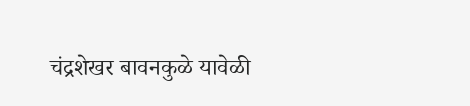चंद्रशेखर बावनकुळे यावेळी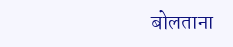बोलताना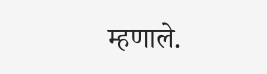म्हणाले.